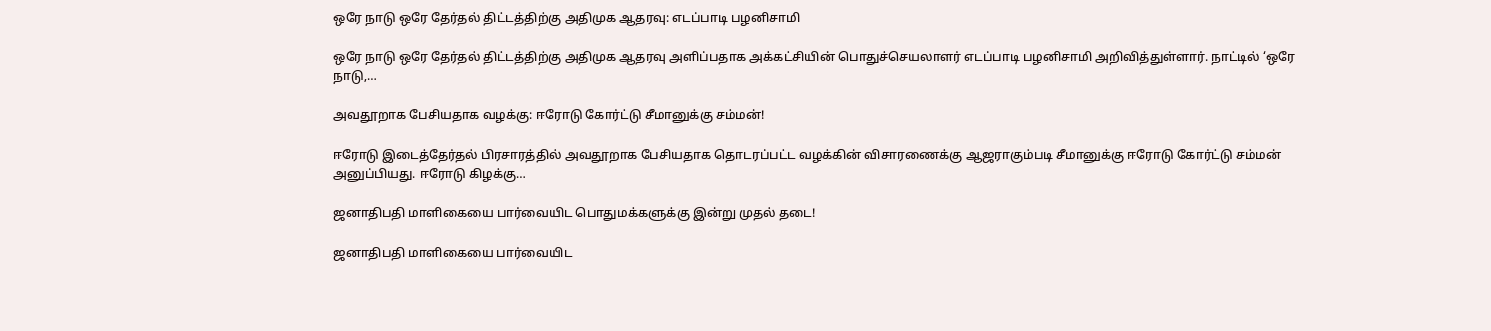ஒரே நாடு ஒரே தேர்தல் திட்டத்திற்கு அதிமுக ஆதரவு: எடப்பாடி பழனிசாமி

ஒரே நாடு ஒரே தேர்தல் திட்டத்திற்கு அதிமுக ஆதரவு அளிப்பதாக அக்கட்சியின் பொதுச்செயலாளர் எடப்பாடி பழனிசாமி அறிவித்துள்ளார். நாட்டில் ‘ஒரே நாடு,…

அவதூறாக பேசியதாக வழக்கு: ஈரோடு கோர்ட்டு சீமானுக்கு சம்மன்!

ஈரோடு இடைத்தேர்தல் பிரசாரத்தில் அவதூறாக பேசியதாக தொடரப்பட்ட வழக்கின் விசாரணைக்கு ஆஜராகும்படி சீமானுக்கு ஈரோடு கோர்ட்டு சம்மன் அனுப்பியது. ஈரோடு கிழக்கு…

ஜனாதிபதி மாளிகையை பார்வையிட பொதுமக்களுக்கு இன்று முதல் தடை!

ஜனாதிபதி மாளிகையை பார்வையிட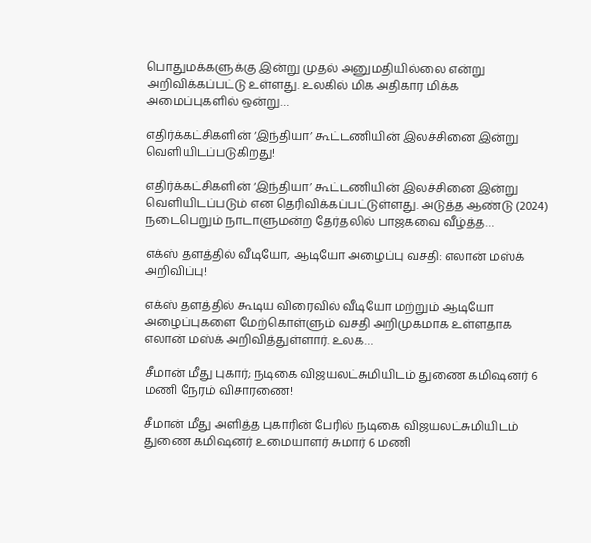பொதுமக்களுக்கு இன்று முதல் அனுமதியில்லை என்று அறிவிக்கப்பட்டு உள்ளது. உலகில் மிக அதிகார மிக்க அமைப்புகளில் ஒன்று…

எதிர்க்கட்சிகளின் ‘இந்தியா’ கூட்டணியின் இலச்சினை இன்று வெளியிடப்படுகிறது!

எதிர்க்கட்சிகளின் ‘இந்தியா’ கூட்டணியின் இலச்சினை இன்று வெளியிடப்படும் என தெரிவிக்கப்பட்டுள்ளது. அடுத்த ஆண்டு (2024) நடைபெறும் நாடாளுமன்ற தேர்தலில் பாஜகவை வீழ்த்த…

எக்ஸ் தளத்தில் வீடியோ, ஆடியோ அழைப்பு வசதி: எலான் மஸ்க் அறிவிப்பு!

எக்ஸ் தளத்தில் கூடிய விரைவில் வீடியோ மற்றும் ஆடியோ அழைப்புகளை மேற்கொள்ளும் வசதி அறிமுகமாக உள்ளதாக எலான் மஸ்க் அறிவித்துள்ளார். உலக…

சீமான் மீது புகார்; நடிகை விஜயலட்சுமியிடம் துணை கமிஷனர் 6 மணி நேரம் விசாரணை!

சீமான் மீது அளித்த புகாரின் பேரில் நடிகை விஜயலட்சுமியிடம் துணை கமிஷனர் உமையாளர் சுமார் 6 மணி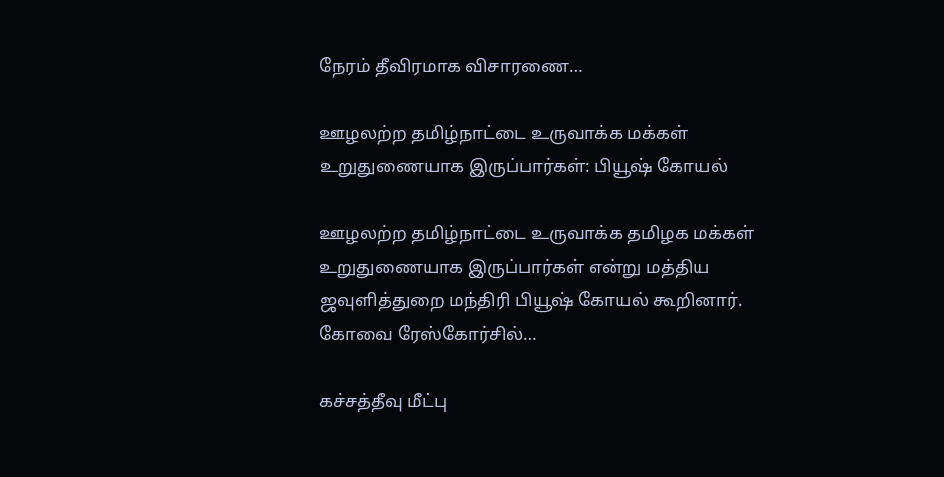நேரம் தீவிரமாக விசாரணை…

ஊழலற்ற தமிழ்நாட்டை உருவாக்க மக்கள் உறுதுணையாக இருப்பார்கள்: பியூஷ் கோயல்

ஊழலற்ற தமிழ்நாட்டை உருவாக்க தமிழக மக்கள் உறுதுணையாக இருப்பார்கள் என்று மத்திய ஜவுளித்துறை மந்திரி பியூஷ் கோயல் கூறினார். கோவை ரேஸ்கோர்சில்…

கச்சத்தீவு மீட்பு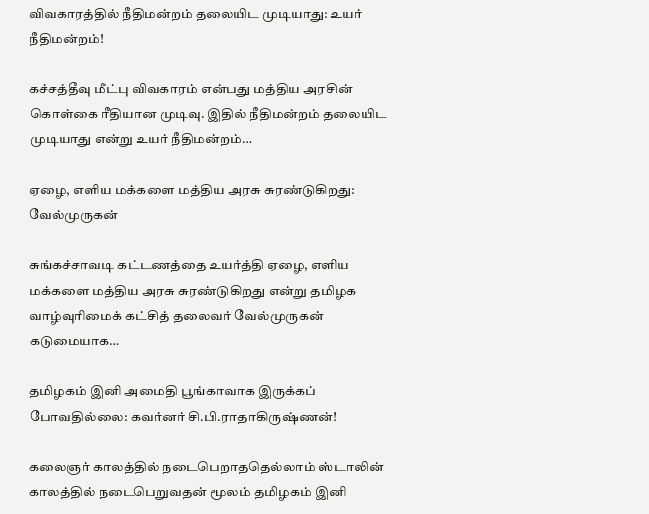விவகாரத்தில் நீதிமன்றம் தலையிட முடியாது: உயர் நீதிமன்றம்!

கச்சத்தீவு மீட்பு விவகாரம் என்பது மத்திய அரசின் கொள்கை ரீதியான முடிவு. இதில் நீதிமன்றம் தலையிட முடியாது என்று உயர் நீதிமன்றம்…

ஏழை, எளிய மக்களை மத்திய அரசு சுரண்டுகிறது: வேல்முருகன்

சுங்கச்சாவடி கட்டணத்தை உயர்த்தி ஏழை, எளிய மக்களை மத்திய அரசு சுரண்டுகிறது என்று தமிழக வாழ்வுரிமைக் கட்சித் தலைவர் வேல்முருகன் கடுமையாக…

தமிழகம் இனி அமைதி பூங்காவாக இருக்கப் போவதில்லை: கவர்னர் சி.பி.ராதாகிருஷ்ணன்!

கலைஞர் காலத்தில் நடைபெறாததெல்லாம் ஸ்டாலின் காலத்தில் நடைபெறுவதன் மூலம் தமிழகம் இனி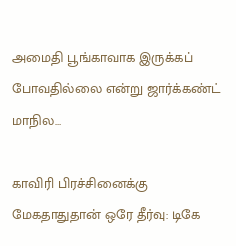அமைதி பூங்காவாக இருக்கப் போவதில்லை என்று ஜார்க்கண்ட் மாநில…

காவிரி பிரச்சினைக்கு மேகதாதுதான் ஒரே தீர்வு: டிகே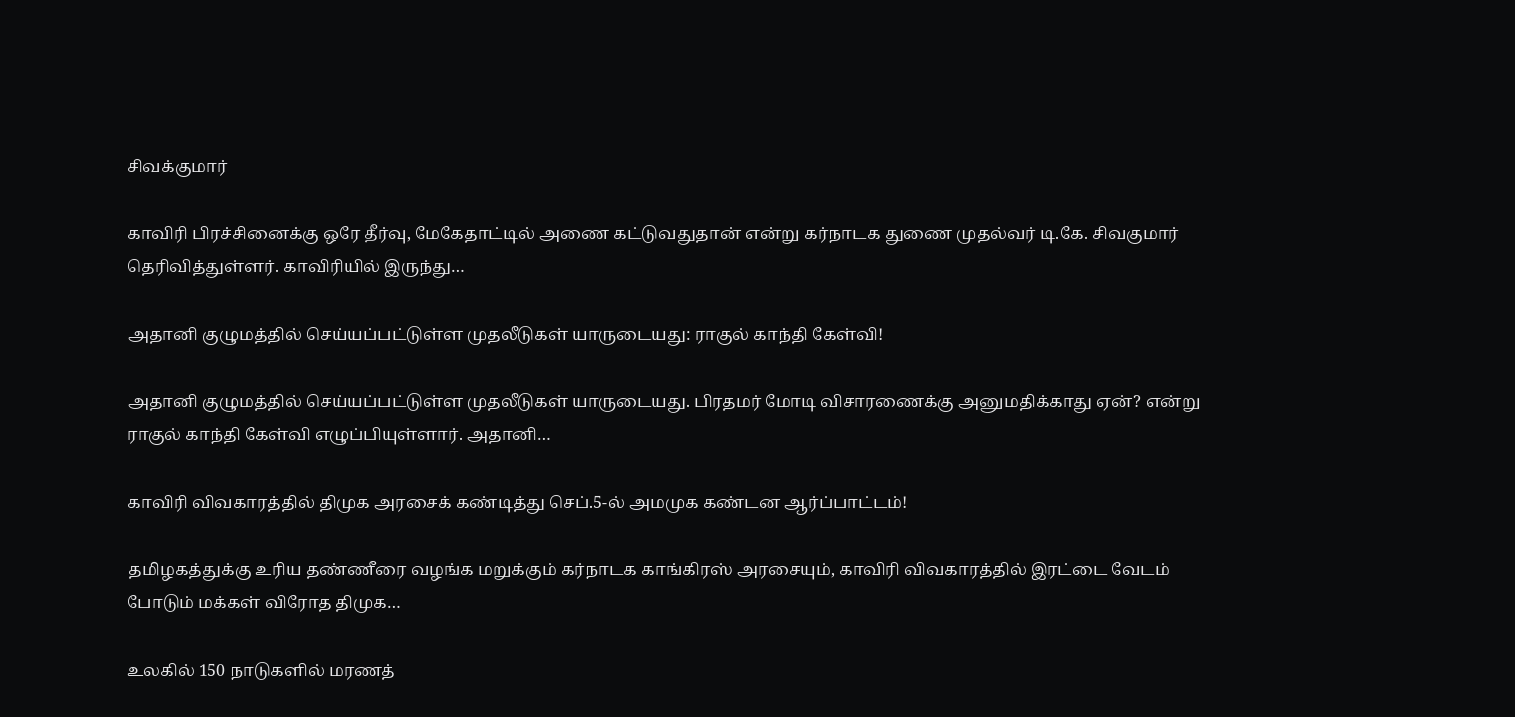சிவக்குமார்

காவிரி பிரச்சினைக்கு ஒரே தீர்வு, மேகேதாட்டில் அணை கட்டுவதுதான் என்று கர்நாடக துணை முதல்வர் டி.கே. சிவகுமார் தெரிவித்துள்ளர். காவிரியில் இருந்து…

அதானி குழுமத்தில் செய்யப்பட்டுள்ள முதலீடுகள் யாருடையது: ராகுல் காந்தி கேள்வி!

அதானி குழுமத்தில் செய்யப்பட்டுள்ள முதலீடுகள் யாருடையது. பிரதமர் மோடி விசாரணைக்கு அனுமதிக்காது ஏன்? என்று ராகுல் காந்தி கேள்வி எழுப்பியுள்ளார். அதானி…

காவிரி விவகாரத்தில் திமுக அரசைக் கண்டித்து செப்.5-ல் அமமுக கண்டன ஆர்ப்பாட்டம்!

தமிழகத்துக்கு உரிய தண்ணீரை வழங்க மறுக்கும் கர்நாடக காங்கிரஸ் அரசையும், காவிரி விவகாரத்தில் இரட்டை வேடம் போடும் மக்கள் விரோத திமுக…

உலகில் 150 நாடுகளில் மரணத்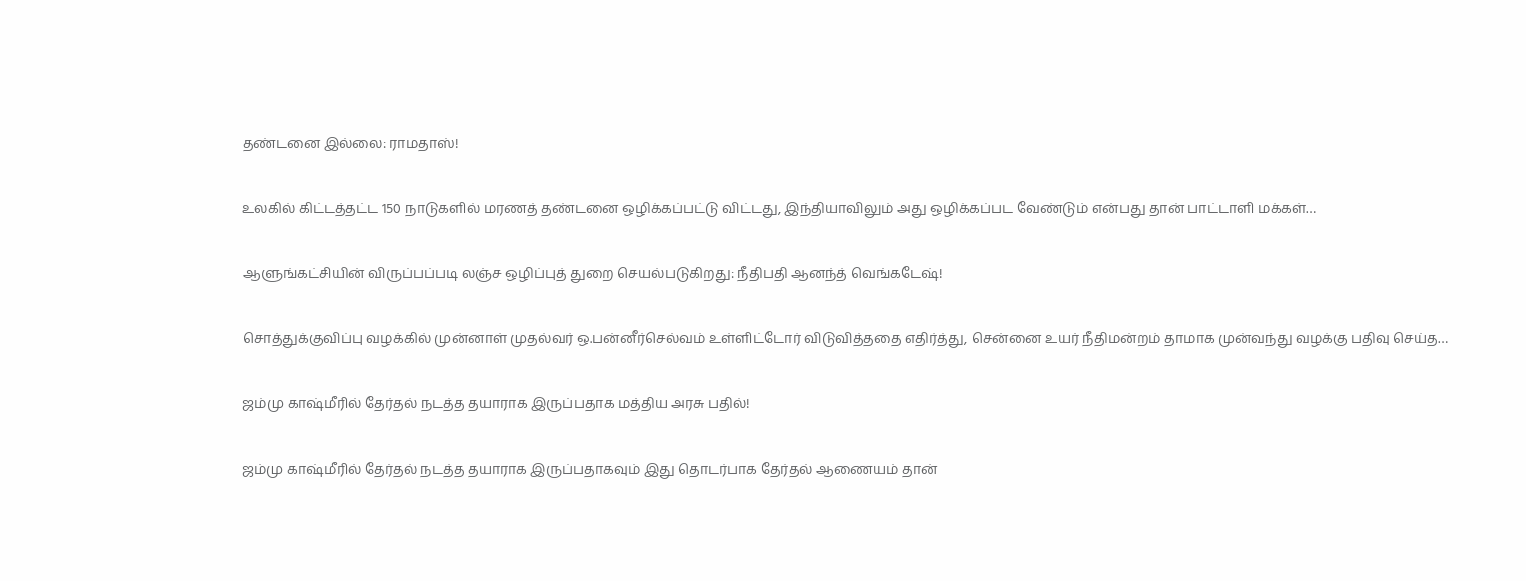தண்டனை இல்லை: ராமதாஸ்!

உலகில் கிட்டத்தட்ட 150 நாடுகளில் மரணத் தண்டனை ஒழிக்கப்பட்டு விட்டது, இந்தியாவிலும் அது ஒழிக்கப்பட வேண்டும் என்பது தான் பாட்டாளி மக்கள்…

ஆளுங்கட்சியின் விருப்பப்படி லஞ்ச ஒழிப்புத் துறை செயல்படுகிறது: நீதிபதி ஆனந்த் வெங்கடேஷ்!

சொத்துக்குவிப்பு வழக்கில் முன்னாள் முதல்வர் ஒ.பன்னீர்செல்வம் உள்ளிட்டோர் விடுவித்ததை எதிர்த்து, சென்னை உயர் நீதிமன்றம் தாமாக முன்வந்து வழக்கு பதிவு செய்த…

ஜம்மு காஷ்மீரில் தேர்தல் நடத்த தயாராக இருப்பதாக மத்திய அரசு பதில்!

ஜம்மு காஷ்மீரில் தேர்தல் நடத்த தயாராக இருப்பதாகவும் இது தொடர்பாக தேர்தல் ஆணையம் தான்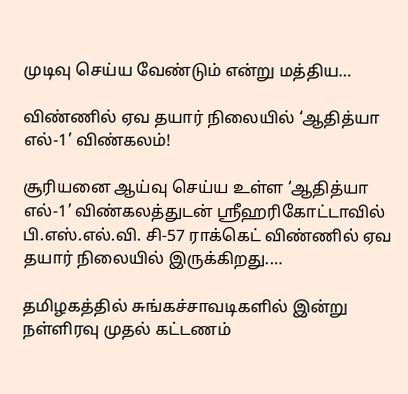முடிவு செய்ய வேண்டும் என்று மத்திய…

விண்ணில் ஏவ தயார் நிலையில் ‘ஆதித்யா எல்-1’ விண்கலம்!

சூரியனை ஆய்வு செய்ய உள்ள ‘ஆதித்யா எல்-1’ விண்கலத்துடன் ஸ்ரீஹரிகோட்டாவில் பி.எஸ்.எல்.வி. சி-57 ராக்கெட் விண்ணில் ஏவ தயார் நிலையில் இருக்கிறது.…

தமிழகத்தில் சுங்கச்சாவடிகளில் இன்று நள்ளிரவு முதல் கட்டணம்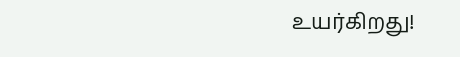உயர்கிறது!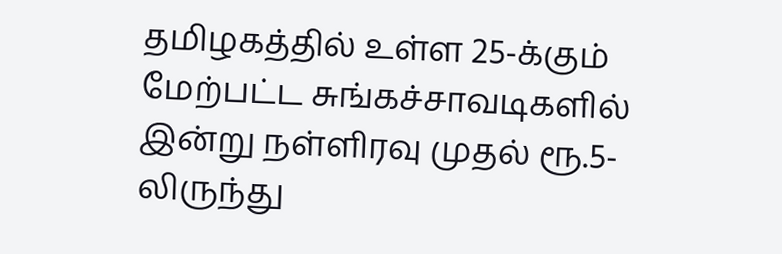தமிழகத்தில் உள்ள 25-க்கும் மேற்பட்ட சுங்கச்சாவடிகளில் இன்று நள்ளிரவு முதல் ரூ.5-லிருந்து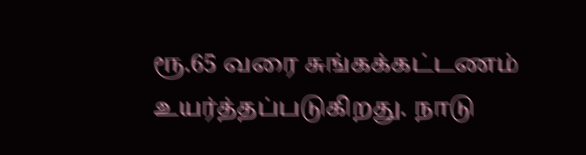ரூ.65 வரை சுங்கக்கட்டணம் உயர்த்தப்படுகிறது. நாடு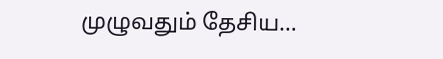முழுவதும் தேசிய…